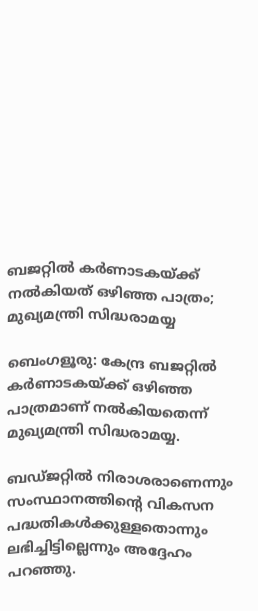ബജറ്റിൽ കർണാടകയ്ക്ക് നൽകിയത് ഒഴിഞ്ഞ പാത്രം; മുഖ്യമന്ത്രി സിദ്ധരാമയ്യ

ബെംഗളൂരു: കേന്ദ്ര ബജറ്റില്‍ കർണാടകയ്ക്ക് ഒഴിഞ്ഞ പാത്രമാണ് നല്‍കിയതെന്ന് മുഖ്യമന്ത്രി സിദ്ധരാമയ്യ.

ബഡ്ജറ്റില്‍ നിരാശരാണെന്നും സംസ്ഥാനത്തിന്റെ വികസന പദ്ധതികള്‍ക്കുള്ളതൊന്നും ലഭിച്ചിട്ടില്ലെന്നും അദ്ദേഹം പറഞ്ഞു.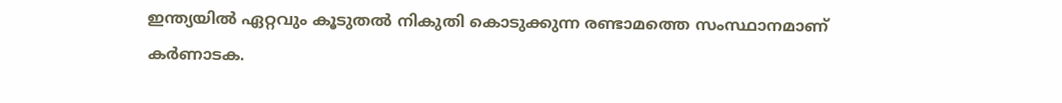ഇന്ത്യയില്‍ ഏറ്റവും കൂടുതല്‍ നികുതി കൊടുക്കുന്ന രണ്ടാമത്തെ സംസ്ഥാനമാണ് കർണാടക.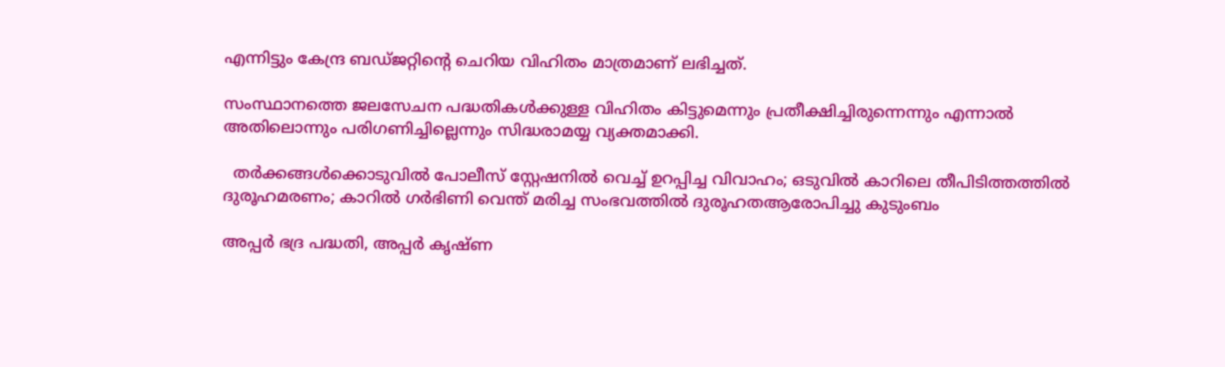എന്നിട്ടും കേന്ദ്ര ബഡ്ജറ്റിന്റെ ചെറിയ വിഹിതം മാത്രമാണ് ലഭിച്ചത്.

സംസ്ഥാനത്തെ ജലസേചന പദ്ധതികള്‍ക്കുള്ള വിഹിതം കിട്ടുമെന്നും പ്രതീക്ഷിച്ചിരുന്നെന്നും എന്നാല്‍ അതിലൊന്നും പരിഗണിച്ചില്ലെന്നും സിദ്ധരാമയ്യ വ്യക്തമാക്കി.

  തർക്കങ്ങൾക്കൊടുവിൽ പോലീസ് സ്റ്റേഷനിൽ വെച്ച് ഉറപ്പിച്ച വിവാഹം; ഒടുവിൽ കാറിലെ തീപിടിത്തത്തിൽ ദുരൂഹമരണം; കാറിൽ ഗർഭിണി വെന്ത് മരിച്ച സംഭവത്തിൽ ദുരൂഹതആരോപിച്ചു കുടുംബം

അപ്പർ ഭദ്ര പദ്ധതി, അപ്പർ കൃഷ്ണ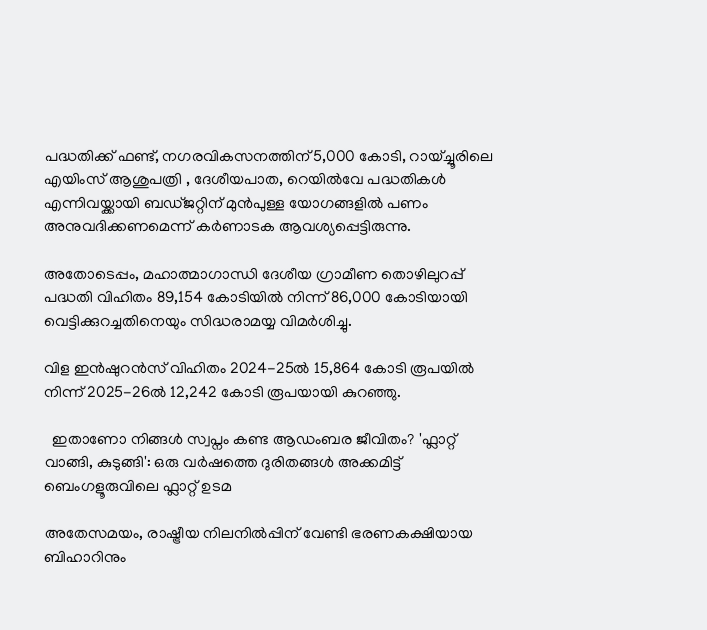പദ്ധതിക്ക് ഫണ്ട്, നഗരവികസനത്തിന് 5,000 കോടി, റായ്ച്ചൂരിലെ എയിംസ് ആശുപത്രി , ദേശീയപാത, റെയില്‍വേ പദ്ധതികള്‍ എന്നിവയ്ക്കായി ബഡ്ജറ്റിന് മുൻപുള്ള യോഗങ്ങളില്‍ പണം അനുവദിക്കണമെന്ന് കർണാടക ആവശ്യപ്പെട്ടിരുന്നു.

അതോടെപ്പം, മഹാത്മാഗാന്ധി ദേശീയ ഗ്രാമീണ തൊഴിലുറപ്പ് പദ്ധതി വിഹിതം 89,154 കോടിയില്‍ നിന്ന് 86,000 കോടിയായി വെട്ടിക്കുറച്ചതിനെയും സിദ്ധരാമയ്യ വിമർശിച്ചു.

വിള ഇൻഷുറൻസ് വിഹിതം 2024-25ല്‍ 15,864 കോടി രൂപയില്‍ നിന്ന് 2025-26ല്‍ 12,242 കോടി രൂപയായി കുറഞ്ഞു.

  ഇതാണോ നിങ്ങൾ സ്വപ്നം കണ്ട ആഡംബര ജീവിതം? 'ഫ്ലാറ്റ് വാങ്ങി, കുടുങ്ങി': ഒരു വർഷത്തെ ദുരിതങ്ങൾ അക്കമിട്ട് ബെംഗളൂരുവിലെ ഫ്ലാറ്റ് ഉടമ

അതേസമയം, രാഷ്ട്രീയ നിലനില്‍പ്പിന് വേണ്ടി ഭരണകക്ഷിയായ ബിഹാറിനും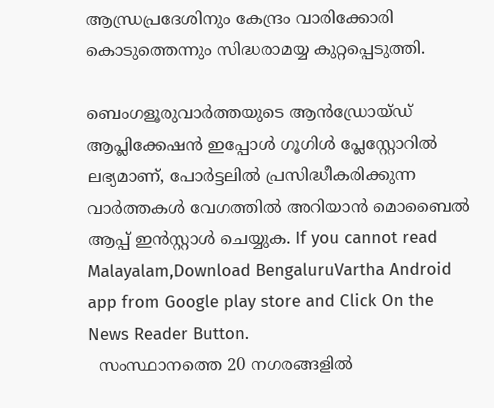ആന്ധ്രപ്രദേശിനും കേന്ദ്രം വാരിക്കോരി കൊടുത്തെന്നും സിദ്ധരാമയ്യ കുറ്റപ്പെടുത്തി.

ബെംഗളൂരുവാർത്തയുടെ ആൻഡ്രോയ്ഡ് ആപ്ലിക്കേഷൻ ഇപ്പോൾ ഗൂഗിൾ പ്ലേസ്റ്റോറിൽ ലഭ്യമാണ്, പോർട്ടലിൽ പ്രസിദ്ധീകരിക്കുന്ന വാർത്തകൾ വേഗത്തിൽ അറിയാൻ മൊബൈൽ ആപ്പ് ഇൻസ്റ്റാൾ ചെയ്യുക. If you cannot read Malayalam,Download BengaluruVartha Android app from Google play store and Click On the News Reader Button.
  സംസ്ഥാനത്തെ 20 നഗരങ്ങളിൽ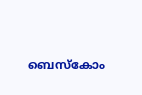ബെസ്കോം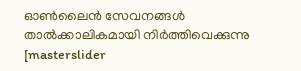ഓൺലൈൻ സേവനങ്ങൾ താൽക്കാലികമായി നിർത്തിവെക്കുന്നു
[masterslider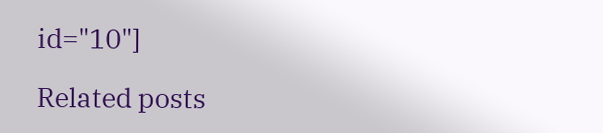id="10"]

Related posts